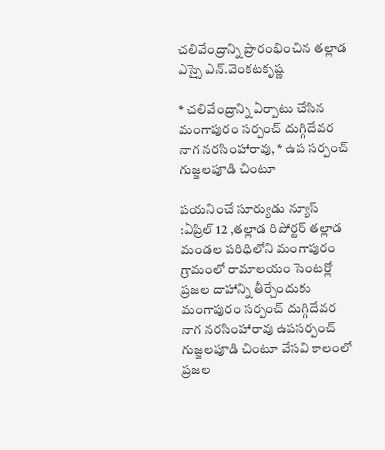చలివేంద్రాన్ని ప్రారంభించిన తల్లాడ ఎస్సై ఎన్.వెంకటకృష్ణ

* చలివేంద్రాన్ని ఏర్పాటు చేసిన మంగాపురం సర్పంచ్ దుగ్గిదేవర నాగ నరసింహారావు, * ఉప సర్పంచ్ గుజ్జలపూడి చింటూ

పయనించే సూర్యుడు న్యూస్ :ఏప్రిల్ 12 ,తల్లాడ రిపోర్టర్ తల్లాడ మండల పరిధిలోని మంగాపురం గ్రామంలో రామాలయం సెంటర్లో ప్రజల దాహాన్ని తీర్చేందుకు మంగాపురం సర్పంచ్ దుగ్గిదేవర నాగ నరసింహారావు ఉపసర్పంచ్ గుజ్జలపూడి చింటూ వేసవి కాలంలో ప్రజల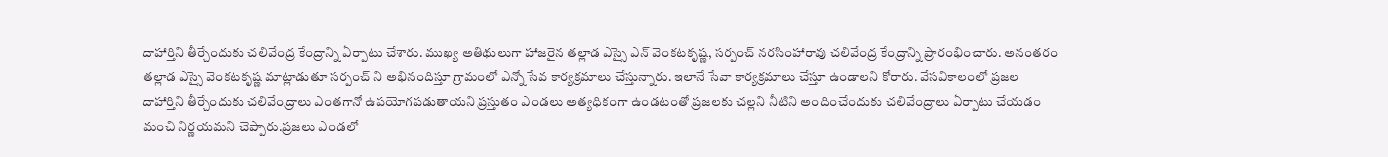దాహార్తిని తీర్చేందుకు చలివేంద్ర కేంద్రాన్ని ఏర్పాటు చేశారు. ముఖ్య అతిథులుగా హాజరైన తల్లాడ ఎస్సై ఎన్ వెంకటకృష్ణ, సర్పంచ్ నరసింహారావు చలివేంద్ర కేంద్రాన్ని ప్రారంభించారు. అనంతరం తల్లాడ ఎస్సై వెంకటకృష్ణ మాట్లాడుతూ సర్పంచ్ ని అభినందిస్తూ గ్రామంలో ఎన్నో సేవ కార్యక్రమాలు చేస్తున్నారు. ఇలానే సేవా కార్యక్రమాలు చేస్తూ ఉండాలని కోరారు. వేసవికాలంలో ప్రజల దాహార్తిని తీర్చేందుకు చలివేంద్రాలు ఎంతగానో ఉపయోగపడుతాయని ప్రస్తుతం ఎండలు అత్యధికంగా ఉండటంతో ప్రజలకు చల్లని నీటిని అందించేందుకు చలివేంద్రాలు ఏర్పాటు చేయడం మంచి నిర్ణయమని చెప్పారు.ప్రజలు ఎండలో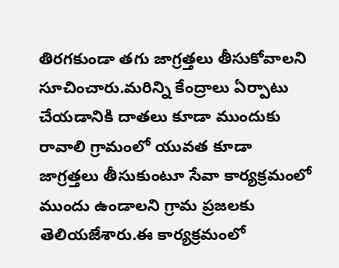తిరగకుండా తగు జాగ్రత్తలు తీసుకోవాలని సూచించారు.మరిన్ని కేంద్రాలు ఏర్పాటు చేయడానికి దాతలు కూడా ముందుకు రావాలి గ్రామంలో యువత కూడా జాగ్రత్తలు తీసుకుంటూ సేవా కార్యక్రమంలో ముందు ఉండాలని గ్రామ ప్రజలకు తెలియజేశారు.ఈ కార్యక్రమంలో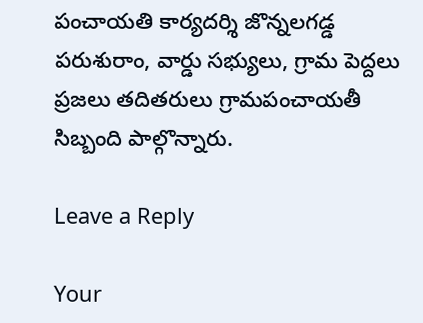పంచాయతి కార్యదర్శి జొన్నలగడ్డ పరుశురాం, వార్డు సభ్యులు, గ్రామ పెద్దలు ప్రజలు తదితరులు గ్రామపంచాయతీ సిబ్బంది పాల్గొన్నారు.

Leave a Reply

Your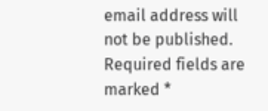email address will not be published. Required fields are marked *